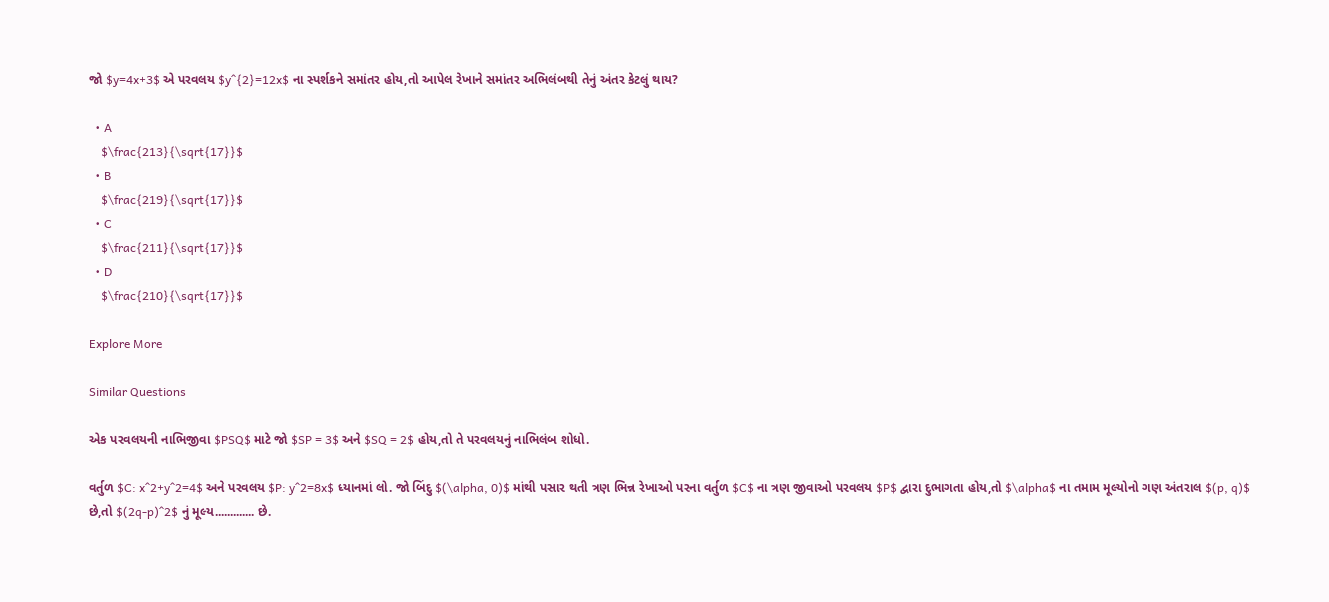જો $y=4x+3$ એ પરવલય $y^{2}=12x$ ના સ્પર્શકને સમાંતર હોય,તો આપેલ રેખાને સમાંતર અભિલંબથી તેનું અંતર કેટલું થાય?

  • A
    $\frac{213}{\sqrt{17}}$
  • B
    $\frac{219}{\sqrt{17}}$
  • C
    $\frac{211}{\sqrt{17}}$
  • D
    $\frac{210}{\sqrt{17}}$

Explore More

Similar Questions

એક પરવલયની નાભિજીવા $PSQ$ માટે જો $SP = 3$ અને $SQ = 2$ હોય,તો તે પરવલયનું નાભિલંબ શોધો.

વર્તુળ $C: x^2+y^2=4$ અને પરવલય $P: y^2=8x$ ધ્યાનમાં લો. જો બિંદુ $(\alpha, 0)$ માંથી પસાર થતી ત્રણ ભિન્ન રેખાઓ પરના વર્તુળ $C$ ના ત્રણ જીવાઓ પરવલય $P$ દ્વારા દુભાગતા હોય,તો $\alpha$ ના તમામ મૂલ્યોનો ગણ અંતરાલ $(p, q)$ છે,તો $(2q-p)^2$ નું મૂલ્ય............. છે.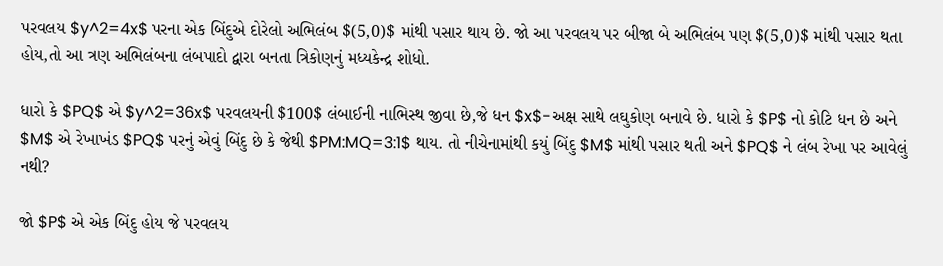પરવલય $y^2=4x$ પરના એક બિંદુએ દોરેલો અભિલંબ $(5,0)$ માંથી પસાર થાય છે. જો આ પરવલય પર બીજા બે અભિલંબ પણ $(5,0)$ માંથી પસાર થતા હોય,તો આ ત્રણ અભિલંબના લંબપાદો દ્વારા બનતા ત્રિકોણનું મધ્યકેન્દ્ર શોધો.

ધારો કે $PQ$ એ $y^2=36x$ પરવલયની $100$ લંબાઈની નાભિસ્થ જીવા છે,જે ધન $x$-અક્ષ સાથે લઘુકોણ બનાવે છે. ધારો કે $P$ નો કોટિ ધન છે અને $M$ એ રેખાખંડ $PQ$ પરનું એવું બિંદુ છે કે જેથી $PM:MQ=3:1$ થાય. તો નીચેનામાંથી કયું બિંદુ $M$ માંથી પસાર થતી અને $PQ$ ને લંબ રેખા પર આવેલું નથી?

જો $P$ એ એક બિંદુ હોય જે પરવલય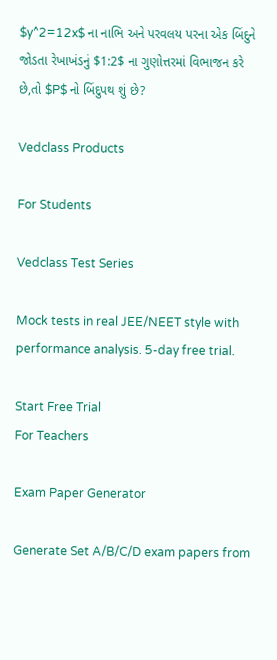$y^2=12x$ ના નાભિ અને પરવલય પરના એક બિંદુને જોડતા રેખાખંડનું $1:2$ ના ગુણોત્તરમાં વિભાજન કરે છે,તો $P$ નો બિંદુપથ શું છે?

Vedclass Products

For Students

Vedclass Test Series

Mock tests in real JEE/NEET style with performance analysis. 5-day free trial.

Start Free Trial
For Teachers

Exam Paper Generator

Generate Set A/B/C/D exam papers from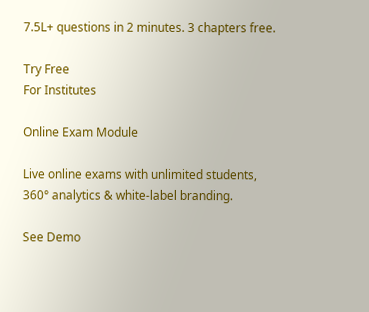7.5L+ questions in 2 minutes. 3 chapters free.

Try Free
For Institutes

Online Exam Module

Live online exams with unlimited students, 360° analytics & white-label branding.

See Demo